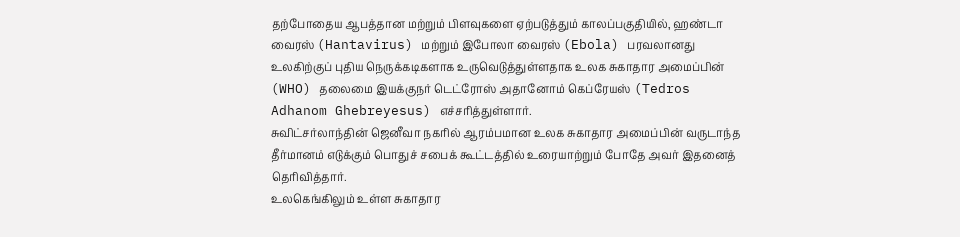தற்போதைய ஆபத்தான மற்றும் பிளவுகளை ஏற்படுத்தும் காலப்பகுதியில், ஹண்டா வைரஸ் (Hantavirus) மற்றும் இபோலா வைரஸ் (Ebola) பரவலானது உலகிற்குப் புதிய நெருக்கடிகளாக உருவெடுத்துள்ளதாக உலக சுகாதார அமைப்பின் (WHO) தலைமை இயக்குநர் டெட்ரோஸ் அதானோம் கெப்ரேயஸ் (Tedros Adhanom Ghebreyesus) எச்சரித்துள்ளார்.
சுவிட்சர்லாந்தின் ஜெனீவா நகரில் ஆரம்பமான உலக சுகாதார அமைப்பின் வருடாந்த தீர்மானம் எடுக்கும் பொதுச் சபைக் கூட்டத்தில் உரையாற்றும் போதே அவர் இதனைத் தெரிவித்தார்.
உலகெங்கிலும் உள்ள சுகாதார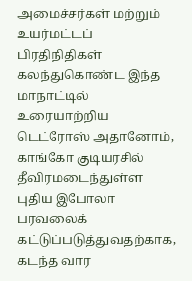அமைச்சர்கள் மற்றும் உயர்மட்டப் பிரதிநிதிகள் கலந்துகொண்ட இந்த மாநாட்டில் உரையாற்றிய டெட்ரோஸ் அதானோம், காங்கோ குடியரசில் தீவிரமடைந்துள்ள புதிய இபோலா பரவலைக் கட்டுப்படுத்துவதற்காக, கடந்த வார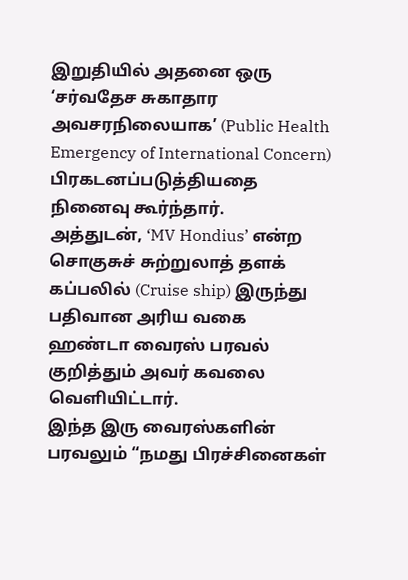இறுதியில் அதனை ஒரு ‘சர்வதேச சுகாதார அவசரநிலையாக’ (Public Health Emergency of International Concern) பிரகடனப்படுத்தியதை நினைவு கூர்ந்தார்.
அத்துடன், ‘MV Hondius’ என்ற சொகுசுச் சுற்றுலாத் தளக் கப்பலில் (Cruise ship) இருந்து பதிவான அரிய வகை ஹண்டா வைரஸ் பரவல் குறித்தும் அவர் கவலை வெளியிட்டார்.
இந்த இரு வைரஸ்களின் பரவலும் “நமது பிரச்சினைகள்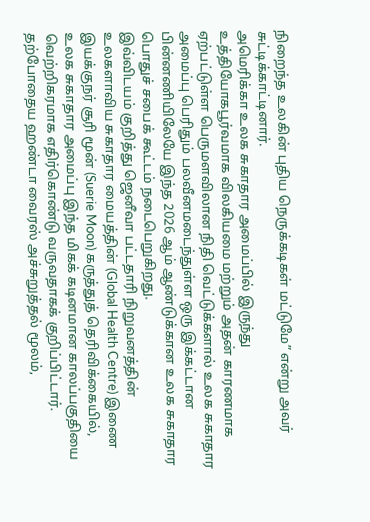நிறைந்த உலகின் புதிய நெருக்கடிகள் மட்டுமே” என்று அவர் சுட்டிக்காட்டினார்.
அமெரிக்கா உலக சுகாதார அமைப்பில் இருந்து உத்தியோகபூர்வமாக விலகியமை மற்றும் அதன் காரணமாக ஏற்பட்டுள்ள பெருமளவிலான நிதி வெட்டுக்களால் உலக சுகாதார அமைப்பு பெரிதும் பலவீனமடைந்துள்ள ஒரு இக்கட்டான பின்னணியிலேயே இந்த 2026 ஆம் ஆண்டுக்கான உலக சுகாதார பொதுச் சபைக் கூட்டம் நடைபெறுகிறது.
இவ்விடயம் குறித்து ஜெனீவா பட்டதாரி நிறுவனத்தின் உலகளாவிய சுகாதார மையத்தின் (Global Health Centre) இணை இயக்குநர் சூரி மூன் (Suerie Moon) கருத்துத் தெரிவிக்கையில், உலக சுகாதார அமைப்பு இந்த மிகக் கடினமான காலப்பகுதியை வெற்றிகரமாக எதிர்கொண்டு வருவதாகக் குறிப்பிட்டார்.
தற்போதைய ஹண்டா வைரஸ் அச்சுறுத்தல் மூலம்,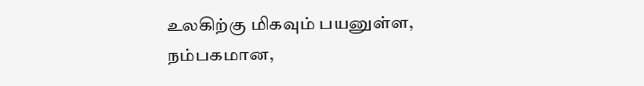உலகிற்கு மிகவும் பயனுள்ள, நம்பகமான,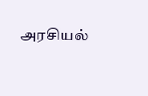அரசியல்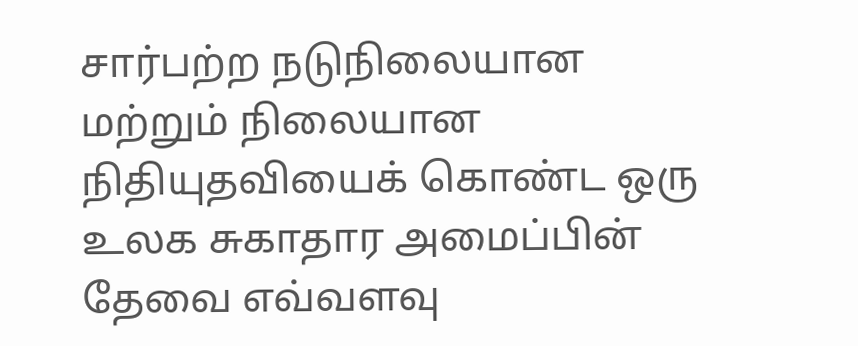சார்பற்ற நடுநிலையான மற்றும் நிலையான நிதியுதவியைக் கொண்ட ஒரு உலக சுகாதார அமைப்பின் தேவை எவ்வளவு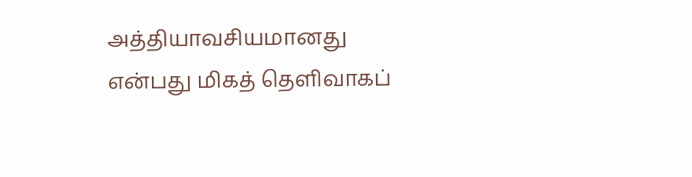அத்தியாவசியமானது என்பது மிகத் தெளிவாகப்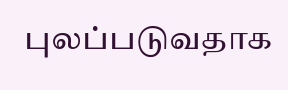புலப்படுவதாக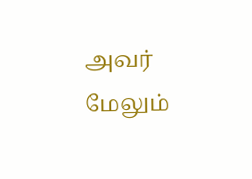அவர் மேலும்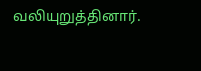வலியுறுத்தினார்.